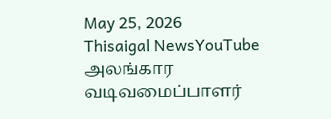May 25, 2026
Thisaigal NewsYouTube
அலங்கார வடிவமைப்பாளர்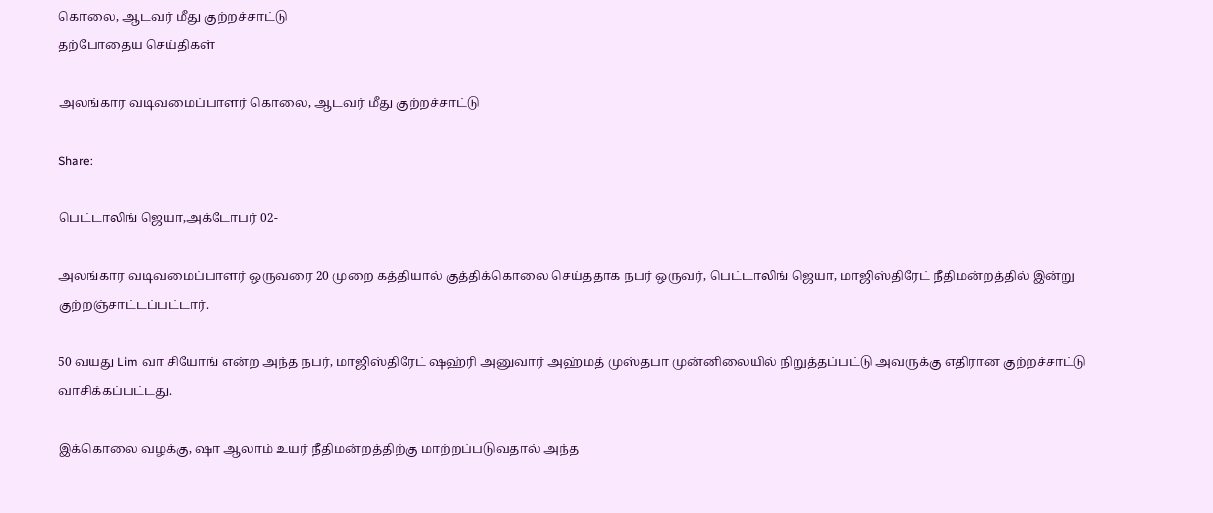கொலை, ஆடவர் மீது குற்றச்சாட்டு
தற்போதைய செய்திகள்

அலங்கார வடிவமைப்பாளர் கொலை, ஆடவர் மீது குற்றச்சாட்டு

Share:

பெட்டாலிங் ஜெயா,அக்டோபர் 02-

அலங்கார வடிவமைப்பாளர் ஒருவரை 20 முறை கத்தியால் குத்திக்கொலை செய்ததாக நபர் ஒருவர், பெட்டாலிங் ஜெயா, மாஜிஸ்திரேட் நீதிமன்றத்தில் இன்று குற்றஞ்சாட்டப்பட்டார்.

50 வயது Lim வா சியோங் என்ற அந்த நபர், மாஜிஸ்திரேட் ஷஹ்ரி அனுவார் அஹ்மத் முஸ்தபா முன்னிலையில் நிறுத்தப்பட்டு அவருக்கு எதிரான குற்றச்சாட்டு வாசிக்கப்பட்டது.

இக்கொலை வழக்கு, ஷா ஆலாம் உயர் நீதிமன்றத்திற்கு மாற்றப்படுவதால் அந்த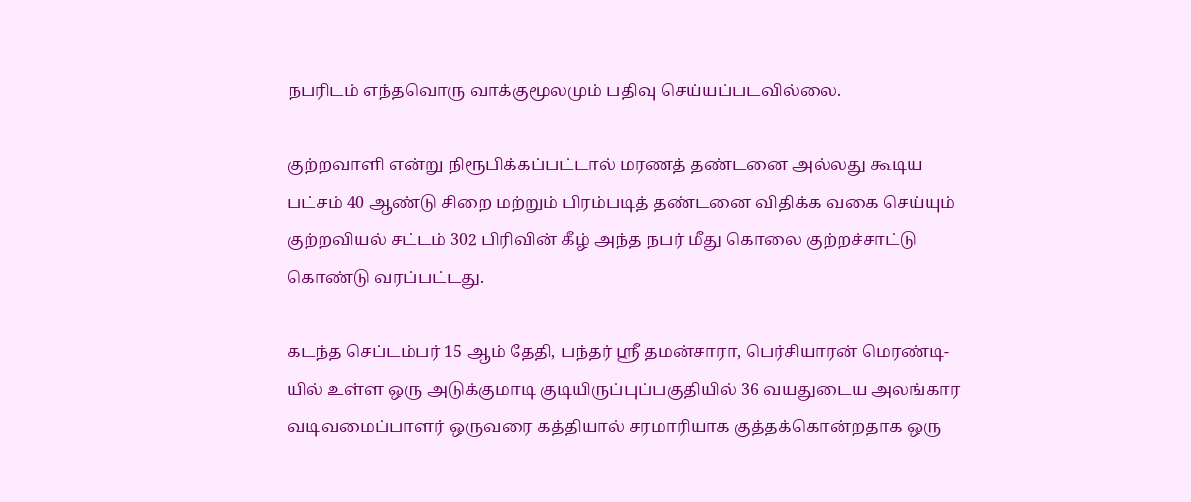நபரிடம் எந்தவொரு வாக்குமூலமும் பதிவு செய்யப்படவில்லை.

குற்றவாளி என்று நிரூபிக்கப்பட்டால் மரணத் தண்டனை அல்லது கூடிய பட்சம் 40 ஆண்டு சிறை மற்றும் பிரம்படித் தண்டனை விதிக்க வகை செய்யும் குற்றவியல் சட்டம் 302 பிரிவின் கீழ் அந்த நபர் மீது கொலை குற்றச்சாட்டு கொண்டு வரப்பட்டது.

கடந்த செப்டம்பர் 15 ஆம் தேதி, பந்தர் ஸ்ரீ தமன்சாரா, பெர்சியாரன் மெரண்டி-யில் உள்ள ஒரு அடுக்குமாடி குடியிருப்புப்பகுதியில் 36 வயதுடைய அலங்கார வடிவமைப்பாளர் ஒருவரை கத்தியால் சரமாரியாக குத்தக்கொன்றதாக ஒரு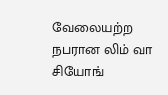வேலையற்ற நபரான லிம் வா சியோங்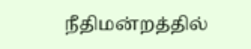நீதிமன்றத்தில்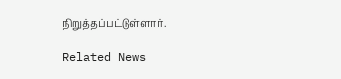நிறுத்தப்பட்டுள்ளார்.

Related News